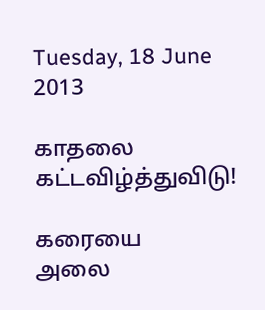Tuesday, 18 June 2013

காதலை கட்டவிழ்த்துவிடு!

கரையை
அலை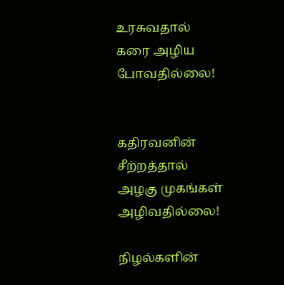உரசுவதால்
கரை அழிய
போவதில்லை!


கதிரவனின்
சீற்றத்தால்
அழகு முகங்கள்
அழிவதில்லை!

நிழல்களின்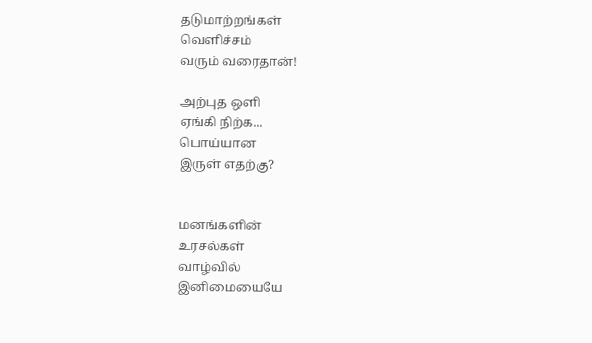தடுமாற்றங்கள்
வெளிச்சம்
வரும் வரைதான்!

அற்புத ஒளி
ஏங்கி நிற்க...
பொய்யான
இருள் எதற்கு?


மனங்களின்
உரசல்கள்
வாழ்வில்
இனிமையையே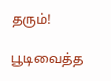தரும்!

பூடிவைத்த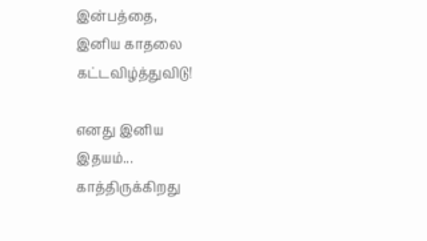இன்பத்தை,
இனிய காதலை
கட்டவிழ்த்துவிடு!

எனது இனிய
இதயம்...
காத்திருக்கிறது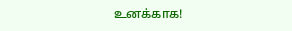உனக்காக!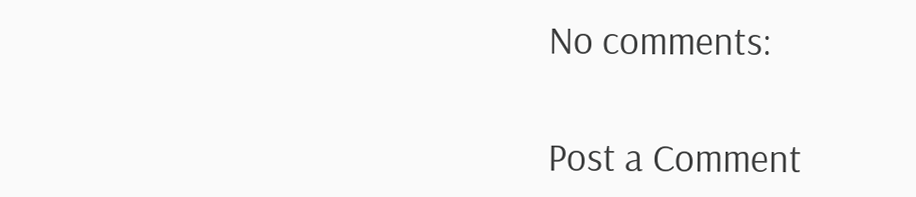No comments:

Post a Comment